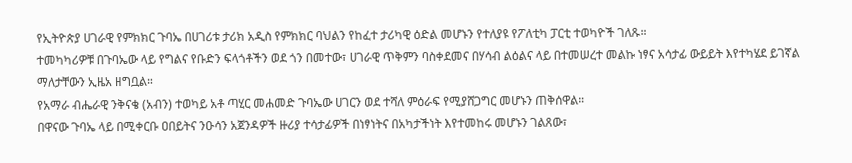የኢትዮጵያ ሀገራዊ የምክክር ጉባኤ በሀገሪቱ ታሪክ አዲስ የምክክር ባህልን የከፈተ ታሪካዊ ዕድል መሆኑን የተለያዩ የፖለቲካ ፓርቲ ተወካዮች ገለጹ።
ተመካካሪዎቹ በጉባኤው ላይ የግልና የቡድን ፍላጎቶችን ወደ ጎን በመተው፣ ሀገራዊ ጥቅምን ባስቀደመና በሃሳብ ልዕልና ላይ በተመሠረተ መልኩ ነፃና አሳታፊ ውይይት እየተካሄደ ይገኛል ማለታቸውን ኢዜአ ዘግቧል።
የአማራ ብሔራዊ ንቅናቄ (አብን) ተወካይ አቶ ጣሂር መሐመድ ጉባኤው ሀገርን ወደ ተሻለ ምዕራፍ የሚያሸጋግር መሆኑን ጠቅሰዋል።
በዋናው ጉባኤ ላይ በሚቀርቡ ዐበይትና ንዑሳን አጀንዳዎች ዙሪያ ተሳታፊዎች በነፃነትና በአካታችነት እየተመከሩ መሆኑን ገልጸው፣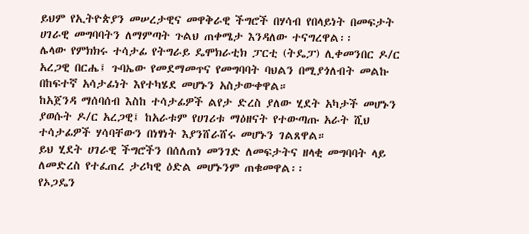ይህም የኢትዮጵያን መሠረታዊና መዋቅራዊ ችግሮች በሃሳብ የበላይነት በመፍታት ሀገራዊ መግባባትን ለማምጣት ጉልህ ጠቀሜታ እንዳለው ተናግረዋል፡፡
ሌላው የምክክሩ ተሳታፊ የትግራይ ዴሞክራቲክ ፓርቲ (ትዴፓ) ሊቀመንበር ዶ/ር አረጋዊ በርሔ፤ ጉባኤው የመደማመጥና የመግባባት ባህልን በሚያጎለብት መልኩ በከፍተኛ አሳታፊነት እየተካሄደ መሆኑን አስታውቀዋል።
ከአጀንዳ ማሰባሰብ እስከ ተሳታፊዎች ልየታ ድረስ ያለው ሂደት አካታች መሆኑን ያወሱት ዶ/ር አረጋዊ፤ ከአራቱም የሀገሪቱ ማዕዘናት የተውጣጡ አራት ሺህ ተሳታፊዎች ሃሳባቸውን በነፃነት እያንሸራሸሩ መሆኑን ገልጸዋል።
ይህ ሂደት ሀገራዊ ችግሮችን በሰለጠነ መንገድ ለመፍታትና ዘላቂ መግባባት ላይ ለመድረስ የተፈጠረ ታሪካዊ ዕድል መሆኑንም ጠቁመዋል፡፡
የኦጋዴን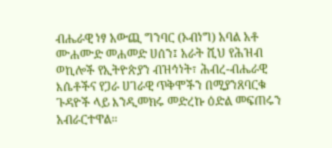ብሔራዊ ነፃ አውጪ ግንባር (ኦብነግ) አባል አቶ ሙሐሙድ መሐመድ ሀሰን፤ አራት ሺህ የሕዝብ ወኪሎች የኢትዮጵያን ብዝኅነት፣ ሕብረ-ብሔራዊ እሴቶችና የጋራ ሀገራዊ ጥቅሞችን በሚያንጸባርቁ ጉዳዮች ላይ እንዲመክሩ መድረኩ ዕድል መፍጠሩን አብራርተዋል።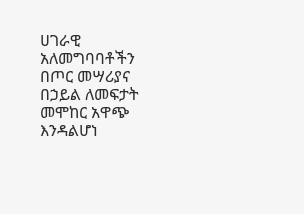ሀገራዊ አለመግባባቶችን በጦር መሣሪያና በኃይል ለመፍታት መሞከር አዋጭ እንዳልሆነ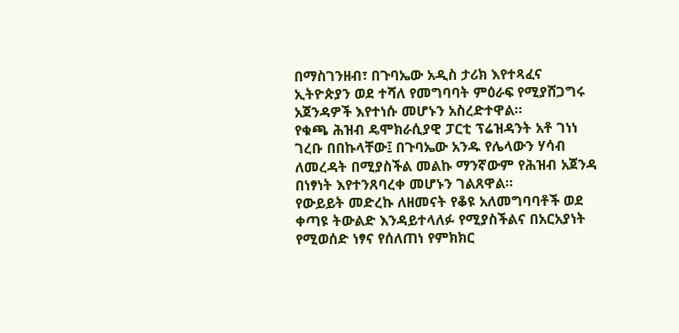በማስገንዘብ፣ በጉባኤው አዲስ ታሪክ እየተጻፈና ኢትዮጵያን ወደ ተሻለ የመግባባት ምዕራፍ የሚያሸጋግሩ አጀንዳዎች እየተነሱ መሆኑን አስረድተዋል፡፡
የቁጫ ሕዝብ ዴሞክራሲያዊ ፓርቲ ፕሬዝዳንት አቶ ገነነ ገረቡ በበኩላቸው፤ በጉባኤው አንዱ የሌላውን ሃሳብ ለመረዳት በሚያስችል መልኩ ማንኛውም የሕዝብ አጀንዳ በነፃነት እየተንጸባረቀ መሆኑን ገልጸዋል።
የውይይት መድረኩ ለዘመናት የቆዩ አለመግባባቶች ወደ ቀጣዩ ትውልድ እንዳይተላለፉ የሚያስችልና በአርአያነት የሚወሰድ ነፃና የሰለጠነ የምክክር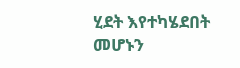ሂደት እየተካሄደበት መሆኑን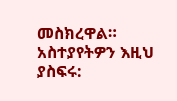መስክረዋል።
አስተያየትዎን እዚህ ያስፍሩ: